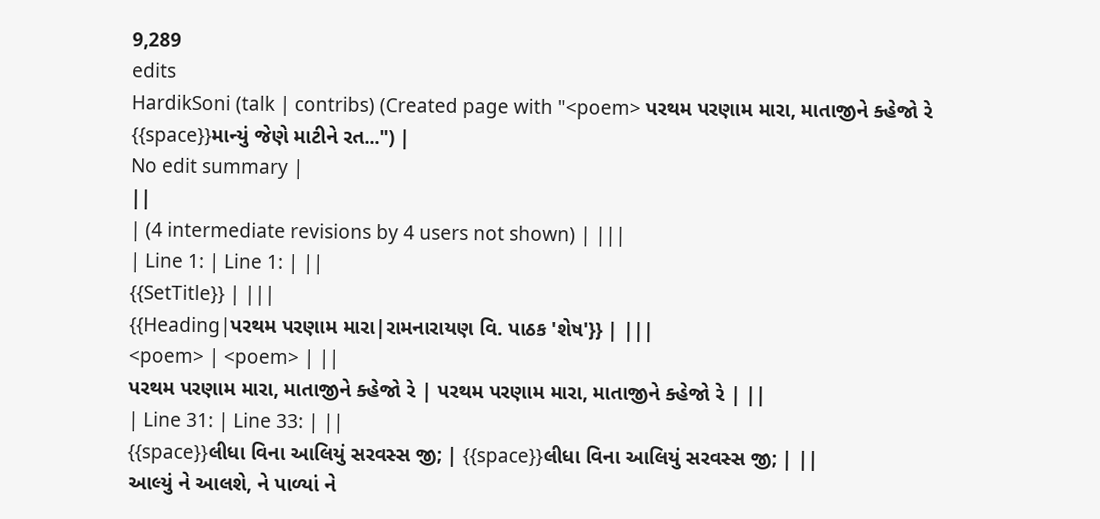9,289
edits
HardikSoni (talk | contribs) (Created page with "<poem> પરથમ પરણામ મારા, માતાજીને ક્હેજો રે {{space}}માન્યું જેણે માટીને રત...") |
No edit summary |
||
| (4 intermediate revisions by 4 users not shown) | |||
| Line 1: | Line 1: | ||
{{SetTitle}} | |||
{{Heading|પરથમ પરણામ મારા|રામનારાયણ વિ. પાઠક 'શેષ'}} | |||
<poem> | <poem> | ||
પરથમ પરણામ મારા, માતાજીને ક્હેજો રે | પરથમ પરણામ મારા, માતાજીને ક્હેજો રે | ||
| Line 31: | Line 33: | ||
{{space}}લીધા વિના આલિયું સરવસ્સ જી; | {{space}}લીધા વિના આલિયું સરવસ્સ જી; | ||
આલ્યું ને આલશે, ને પાળ્યાં ને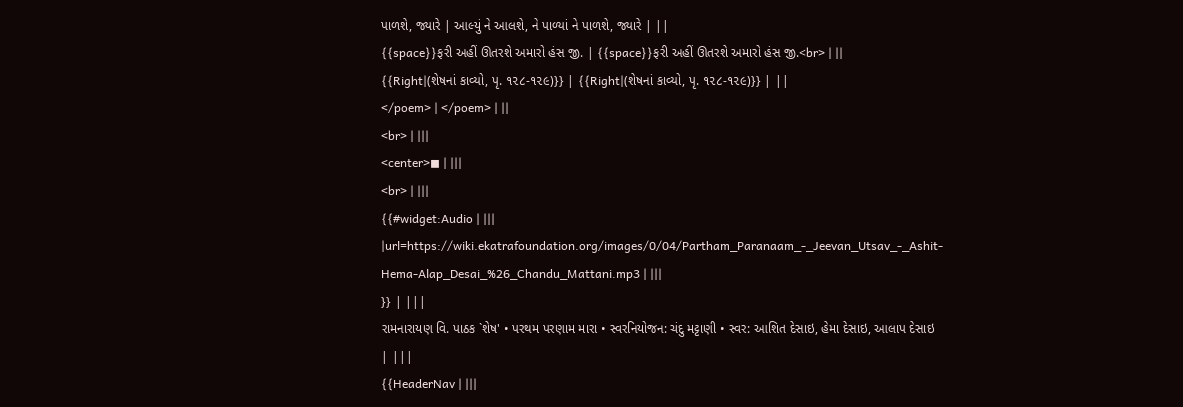પાળશે, જ્યારે | આલ્યું ને આલશે, ને પાળ્યાં ને પાળશે, જ્યારે | ||
{{space}}ફરી અહીં ઊતરશે અમારો હંસ જી. | {{space}}ફરી અહીં ઊતરશે અમારો હંસ જી.<br> | ||
{{Right|(શેષનાં કાવ્યો, પૃ. ૧૨૮-૧૨૯)}} | {{Right|(શેષનાં કાવ્યો, પૃ. ૧૨૮-૧૨૯)}} | ||
</poem> | </poem> | ||
<br> | |||
<center>◼ | |||
<br> | |||
{{#widget:Audio | |||
|url=https://wiki.ekatrafoundation.org/images/0/04/Partham_Paranaam_-_Jeevan_Utsav_-_Ashit-Hema-Alap_Desai_%26_Chandu_Mattani.mp3 | |||
}} | |||
રામનારાયણ વિ. પાઠક `શેષ' • પરથમ પરણામ મારા • સ્વરનિયોજન: ચંદુ મટ્ટાણી • સ્વર: આશિત દેસાઇ, હેમા દેસાઇ, આલાપ દેસાઇ | |||
{{HeaderNav | |||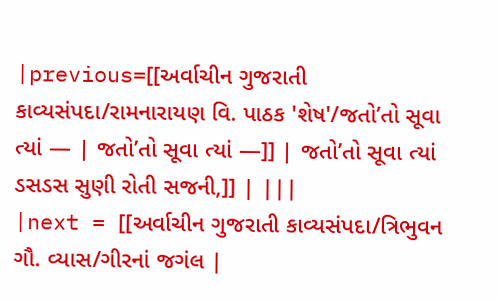|previous=[[અર્વાચીન ગુજરાતી કાવ્યસંપદા/રામનારાયણ વિ. પાઠક 'શેષ'/જતો’તો સૂવા ત્યાં — | જતો’તો સૂવા ત્યાં —]] | જતો’તો સૂવા ત્યાં ડસડસ સુણી રોતી સજની,]] | |||
|next = [[અર્વાચીન ગુજરાતી કાવ્યસંપદા/ત્રિભુવન ગૌ. વ્યાસ/ગીરનાં જગંલ |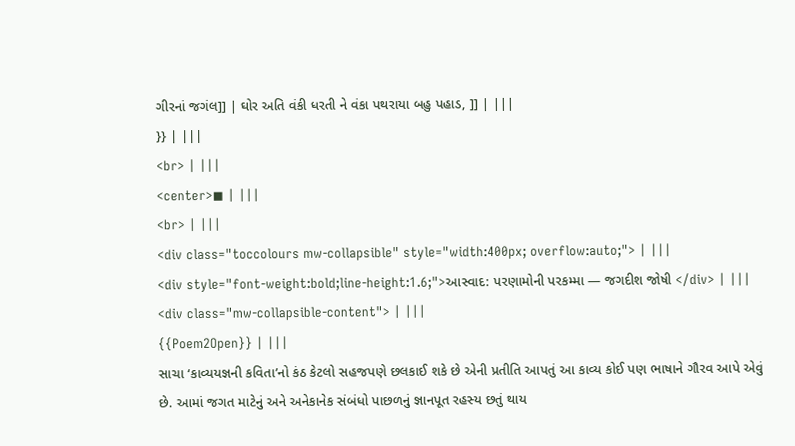ગીરનાં જગંલ]] | ઘોર અતિ વંકી ધરતી ને વંકા પથરાયા બહુ પહાડ, ]] | |||
}} | |||
<br> | |||
<center>◼ | |||
<br> | |||
<div class="toccolours mw-collapsible" style="width:400px; overflow:auto;"> | |||
<div style="font-weight:bold;line-height:1.6;">આસ્વાદ: પરણામોની પરકમ્મા — જગદીશ જોષી </div> | |||
<div class="mw-collapsible-content"> | |||
{{Poem2Open}} | |||
સાચા ‘કાવ્યયજ્ઞની કવિતા’નો કંઠ કેટલો સહજપણે છલકાઈ શકે છે એની પ્રતીતિ આપતું આ કાવ્ય કોઈ પણ ભાષાને ગૌરવ આપે એવું છે. આમાં જગત માટેનું અને અનેકાનેક સંબંધો પાછળનું જ્ઞાનપૂત રહસ્ય છતું થાય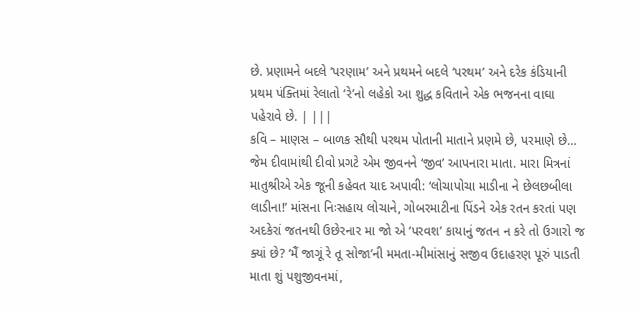છે. પ્રણામને બદલે ‘પરણામ’ અને પ્રથમને બદલે ‘પરથમ’ અને દરેક કંડિયાની પ્રથમ પંક્તિમાં રેલાતો ‘રે’નો લહેકો આ શુદ્ધ કવિતાને એક ભજનના વાઘા પહેરાવે છે. | |||
કવિ – માણસ – બાળક સૌથી પરથમ પોતાની માતાને પ્રણમે છે, પરમાણે છે… જેમ દીવામાંથી દીવો પ્રગટે એમ જીવનને ‘જીવ’ આપનારા માતા. મારા મિત્રનાં માતુશ્રીએ એક જૂની કહેવત યાદ અપાવી: ‘લોચાપોચા માડીના ને છેલછબીલા લાડીના!’ માંસના નિઃસહાય લોચાને, ગોબરમાટીના પિંડને એક રતન કરતાં પણ અદકેરાં જતનથી ઉછેરનાર મા જો એ ‘પરવશ’ કાયાનું જતન ન કરે તો ઉગારો જ ક્યાં છે? ‘મૈં જાગૂં રે તૂ સોજા’ની મમતા-મીમાંસાનું સજીવ ઉદાહરણ પૂરું પાડતી માતા શું પશુજીવનમાં,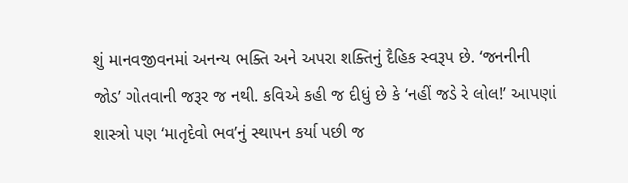શું માનવજીવનમાં અનન્ય ભક્તિ અને અપરા શક્તિનું દૈહિક સ્વરૂપ છે. ‘જનનીની જોડ’ ગોતવાની જરૂર જ નથી. કવિએ કહી જ દીધું છે કે ‘નહીં જડે રે લોલ!’ આપણાં શાસ્ત્રો પણ ‘માતૃદેવો ભવ’નું સ્થાપન કર્યા પછી જ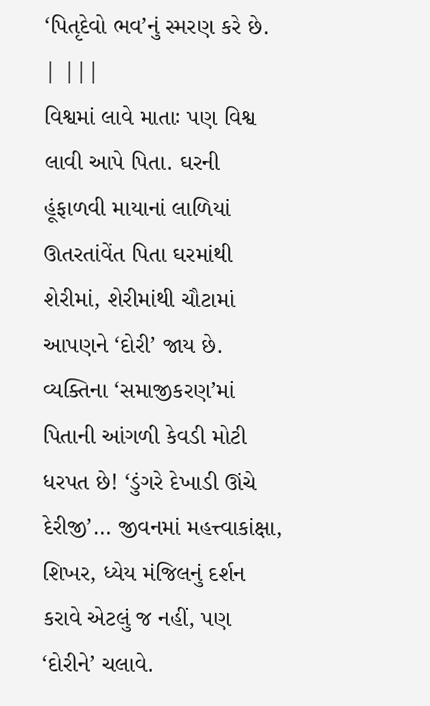‘પિતૃદેવો ભવ’નું સ્મરણ કરે છે. | |||
વિશ્વમાં લાવે માતાઃ પણ વિશ્વ લાવી આપે પિતા. ઘરની હૂંફાળવી માયાનાં લાળિયાં ઊતરતાંવેંત પિતા ઘરમાંથી શેરીમાં, શેરીમાંથી ચૌટામાં આપણને ‘દોરી’ જાય છે. વ્યક્તિના ‘સમાજીકરણ’માં પિતાની આંગળી કેવડી મોટી ધરપત છે! ‘ડુંગરે દેખાડી ઊંચે દેરીજી’… જીવનમાં મહત્ત્વાકાંક્ષા, શિખર, ધ્યેય મંજિલનું દર્શન કરાવે એટલું જ નહીં, પણ ‘દોરીને’ ચલાવે.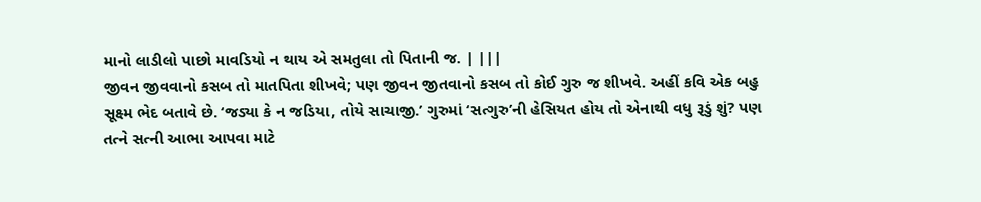માનો લાડીલો પાછો માવડિયો ન થાય એ સમતુલા તો પિતાની જ. | |||
જીવન જીવવાનો કસબ તો માતપિતા શીખવે; પણ જીવન જીતવાનો કસબ તો કોઈ ગુરુ જ શીખવે. અહીં કવિ એક બહુ સૂક્ષ્મ ભેદ બતાવે છે. ‘જડ્યા કે ન જડિયા, તોયે સાચાજી.’ ગુરુમાં ‘સત્ગુરુ’ની હેસિયત હોય તો એનાથી વધુ રૂડું શું? પણ તત્ને સત્ની આભા આપવા માટે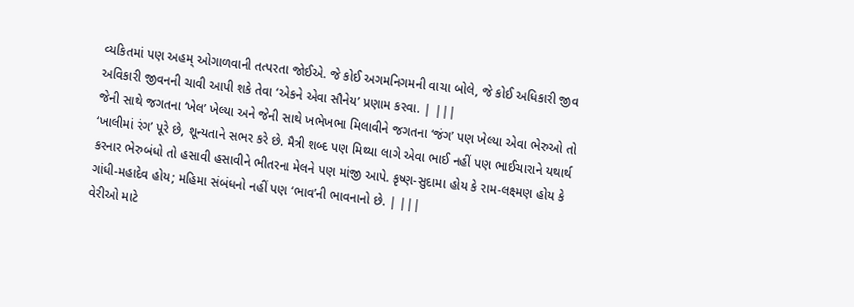વ્યકિતમાં પણ અહમ્ ઓગાળવાની તત્પરતા જોઈએ. જે કોઈ અગમનિગમની વાચા બોલે, જે કોઈ અધિકારી જીવ અવિકારી જીવનની ચાવી આપી શકે તેવા ‘એકને એવા સૌનેય’ પ્રણામ કરવા. | |||
જેની સાથે જગતના ‘ખેલ’ ખેલ્યા અને જેની સાથે ખભેખભા મિલાવીને જગતના ‘જંગ’ પણ ખેલ્યા એવા ભેરુઓ તો ‘ખાલીમાં રંગ’ પૂરે છે, શૂન્યતાને સભર કરે છે. મૈત્રી શબ્દ પણ મિથ્યા લાગે એવા ભાઈ નહીં પણ ભાઈચારાને યથાર્થ કરનાર ભેરુબંધો તો હસાવી હસાવીને ભીતરના મેલને પણ માંજી આપે. કૃષ્ણ-સુદામા હોય કે રામ-લક્ષ્મણ હોય કે ગાંધી-મહાદેવ હોય; મહિમા સંબંધનો નહીં પણ ‘ભાવ’ની ભાવનાનો છે. | |||
વેરીઓ માટે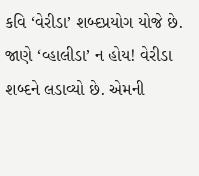કવિ ‘વેરીડા’ શબ્દપ્રયોગ યોજે છે. જાણે ‘વ્હાલીડા’ ન હોય! વેરીડા શબ્દને લડાવ્યો છે. એમની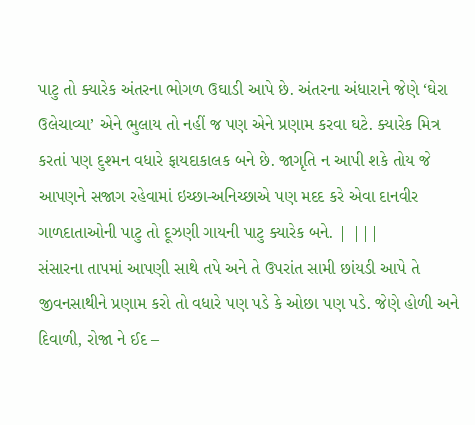પાટુ તો ક્યારેક અંતરના ભોગળ ઉઘાડી આપે છે. અંતરના અંધારાને જેણે ‘ઘેરા ઉલેચાવ્યા’ એને ભુલાય તો નહીં જ પણ એને પ્રણામ કરવા ઘટે. ક્યારેક મિત્ર કરતાં પણ દુશ્મન વધારે ફાયદાકાલક બને છે. જાગૃતિ ન આપી શકે તોય જે આપણને સજાગ રહેવામાં ઇચ્છા-અનિચ્છાએ પણ મદદ કરે એવા દાનવીર ગાળદાતાઓની પાટુ તો દૂઝણી ગાયની પાટુ ક્યારેક બને. | |||
સંસારના તાપમાં આપણી સાથે તપે અને તે ઉપરાંત સામી છાંયડી આપે તે જીવનસાથીને પ્રણામ કરો તો વધારે પણ પડે કે ઓછા પણ પડે. જેણે હોળી અને દિવાળી, રોજા ને ઈદ –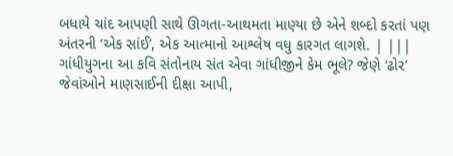બધાયે ચાંદ આપણી સાથે ઊગતા-આથમતા માણ્યા છે એને શબ્દો કરતાં પણ અંતરની ‘એક સાંઈ’, એક આત્માનો આશ્લેષ વધુ કારગત લાગશે. | |||
ગાંધીયુગના આ કવિ સંતોનાય સંત એવા ગાંધીજીને કેમ ભૂલે? જેણે ‘ઢોર’ જેવાંઓને માણસાઈની દીક્ષા આપી,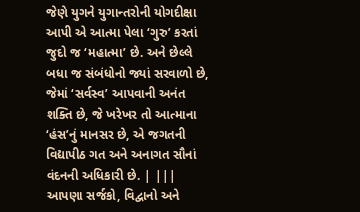જેણે યુગને યુગાન્તરોની યોગદીક્ષા આપી એ આત્મા પેલા ‘ગુરુ’ કરતાં જુદો જ ‘મહાત્મા’ છે. અને છેલ્લે બધા જ સંબંધોનો જ્યાં સરવાળો છે, જેમાં ‘સર્વસ્વ’ આપવાની અનંત શક્તિ છે, જે ખરેખર તો આત્માના ‘હંસ’નું માનસર છે, એ જગતની વિદ્યાપીઠ ગત અને અનાગત સૌનાં વંદનની અધિકારી છે. | |||
આપણા સર્જકો, વિદ્વાનો અને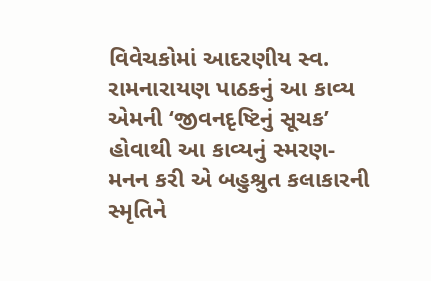વિવેચકોમાં આદરણીય સ્વ. રામનારાયણ પાઠકનું આ કાવ્ય એમની ‘જીવનદૃષ્ટિનું સૂચક’ હોવાથી આ કાવ્યનું સ્મરણ-મનન કરી એ બહુશ્રુત કલાકારની સ્મૃતિને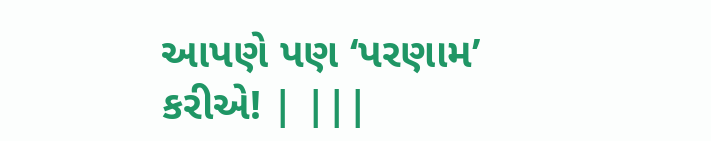આપણે પણ ‘પરણામ’ કરીએ! | |||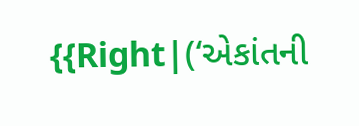{{Right|(‘એકાંતની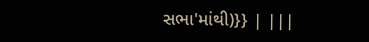સભા'માંથી)}} | |||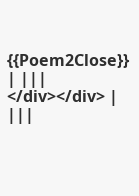{{Poem2Close}} | |||
</div></div> | |||